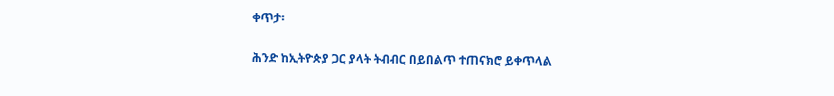ቀጥታ፡

ሕንድ ከኢትዮጵያ ጋር ያላት ትብብር በይበልጥ ተጠናክሮ ይቀጥላል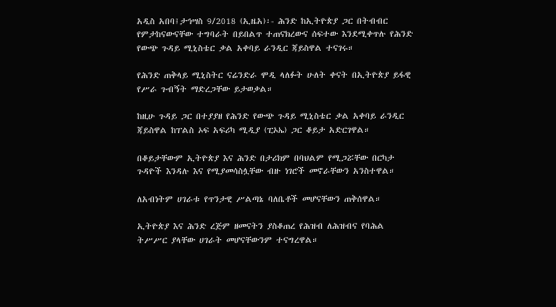አዲስ አበባ፤ታኅሣስ 9/2018 (ኢዜአ)፡- ሕንድ ከኢትዮጵያ ጋር በትብብር የምታከናውናቸው ተግባራት በይበልጥ ተጠናክረውና ሰፍተው እንደሚቀጥሉ የሕንድ የውጭ ጉዳይ ሚኒስቴር ቃል አቀባይ ራንዲር ጃይስዋል ተናገሩ።

የሕንድ ጠቅላይ ሚኒስትር ናሬንድራ ሞዲ ላለፉት ሁለት ቀናት በኢትዮጵያ ይፋዊ የሥራ ጉብኝት ማድረጋቸው ይታወቃል።

ከዚሁ ጉዳይ ጋር በተያያዘ የሕንድ የውጭ ጉዳይ ሚኒስቴር ቃል አቀባይ ራንዲር ጃይስዋል ከፐልስ ኦፍ አፍሪካ ሚዲያ (ፒኦኤ) ጋር ቆይታ አድርገዋል።

በቆይታቸውም ኢትዮጵያ እና ሕንድ በታሪክም በባህልም የሚጋሯቸው በርካታ ጉዳዮች እንዳሉ እና የሚያመሳስሏቸው ብዙ ነገሮች መኖራቸውን አንስተዋል።

ለአብነትም ሀገራቱ የጥንታዊ ሥልጣኔ ባለቤቶች መሆናቸውን ጠቅሰዋል።

ኢትዮጵያ እና ሕንድ ረጅም ዘመናትን ያስቆጠረ የሕዝብ ለሕዝብና የባሕል ትሥሥር ያላቸው ሀገራት መሆናቸውንም ተናግረዋል።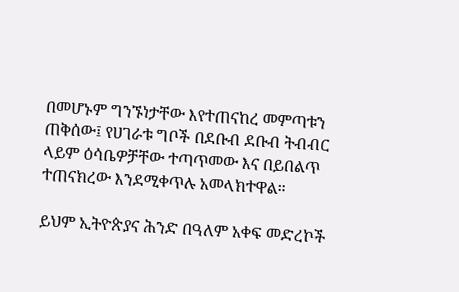በመሆኑም ግንኙነታቸው እየተጠናከረ መምጣቱን ጠቅሰው፤ የሀገራቱ ግቦች በደቡብ ደቡብ ትብብር ላይም ዕሳቤዎቻቸው ተጣጥመው እና በይበልጥ ተጠናክረው እንደሚቀጥሉ አመላክተዋል።

ይህም ኢትዮጵያና ሕንድ በዓለም አቀፍ መድረኮች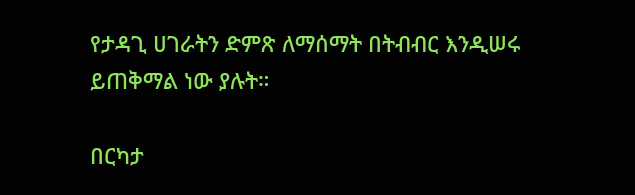የታዳጊ ሀገራትን ድምጽ ለማሰማት በትብብር እንዲሠሩ ይጠቅማል ነው ያሉት።

በርካታ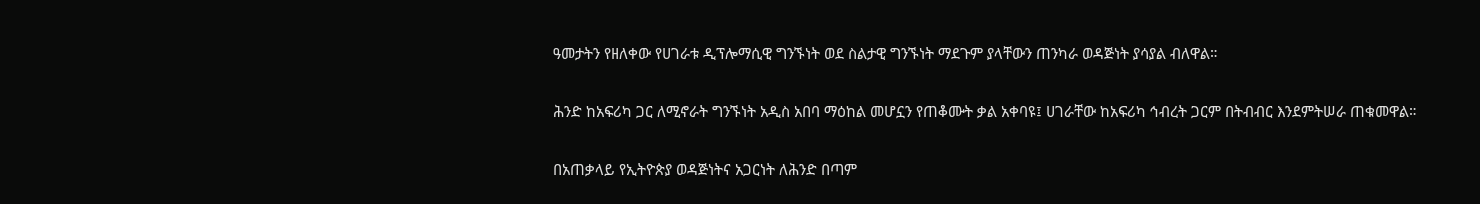ዓመታትን የዘለቀው የሀገራቱ ዲፕሎማሲዊ ግንኙነት ወደ ስልታዊ ግንኙነት ማደጉም ያላቸውን ጠንካራ ወዳጅነት ያሳያል ብለዋል።

ሕንድ ከአፍሪካ ጋር ለሚኖራት ግንኙነት አዲስ አበባ ማዕከል መሆኗን የጠቆሙት ቃል አቀባዩ፤ ሀገራቸው ከአፍሪካ ኅብረት ጋርም በትብብር እንደምትሠራ ጠቁመዋል።

በአጠቃላይ የኢትዮጵያ ወዳጅነትና አጋርነት ለሕንድ በጣም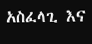አስፈላጊ እና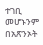ተገቢ መሆኑንም በአጽንኦት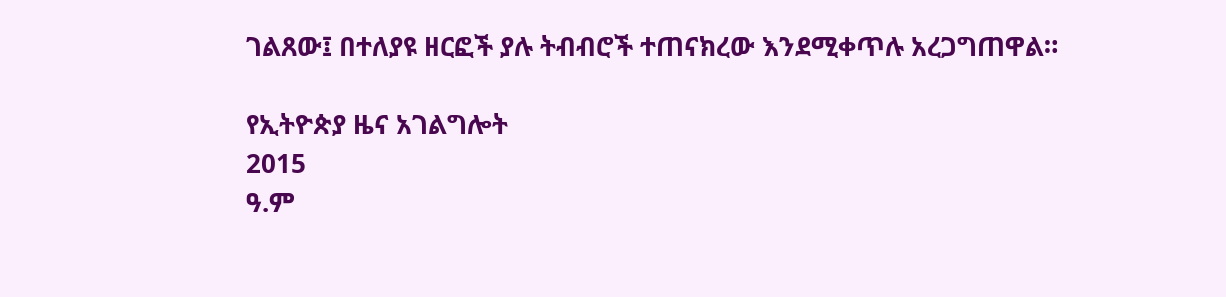ገልጸው፤ በተለያዩ ዘርፎች ያሉ ትብብሮች ተጠናክረው እንደሚቀጥሉ አረጋግጠዋል።

የኢትዮጵያ ዜና አገልግሎት
2015
ዓ.ም